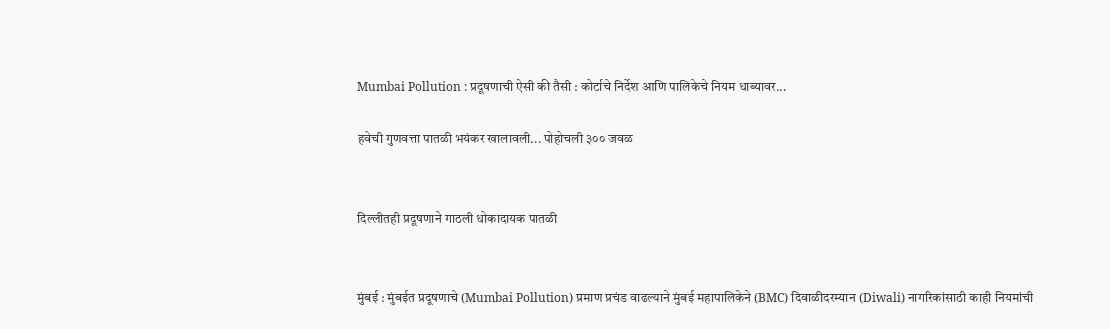Mumbai Pollution : प्रदूषणाची ऐसी की तैसी : कोर्टाचे निर्देश आणि पालिकेचे नियम धाब्यावर...

हवेची गुणवत्ता पातळी भयंकर खालावली... पोहोचली ३०० जवळ


दिल्लीतही प्रदूषणाने गाठली धोकादायक पातळी


मुंबई : मुंबईत प्रदूषणाचे (Mumbai Pollution) प्रमाण प्रचंड वाढल्याने मुंबई महापालिकेने (BMC) दिवाळीदरम्यान (Diwali) नागरिकांसाठी काही नियमांची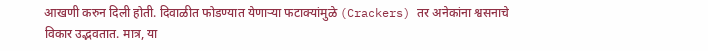आखणी करुन दिली होती. दिवाळीत फोडण्यात येणार्‍या फटाक्यांमुळे (Crackers) तर अनेकांना श्वसनाचे विकार उद्भवतात. मात्र, या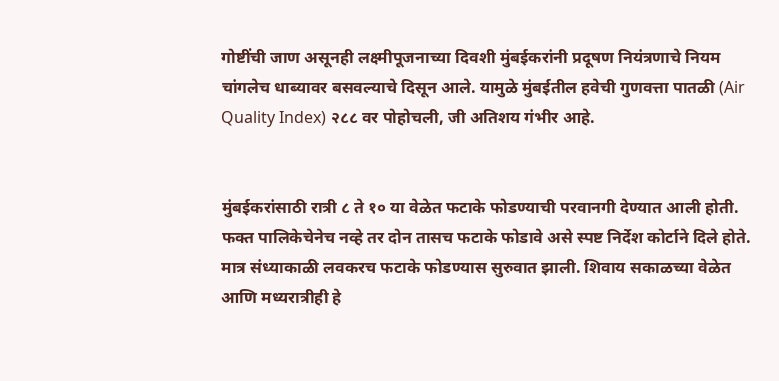गोष्टींची जाण असूनही लक्ष्मीपूजनाच्या दिवशी मुंबईकरांनी प्रदूषण नियंत्रणाचे नियम चांगलेच धाब्यावर बसवल्याचे दिसून आले. यामुळे मुंबईतील हवेची गुणवत्ता पातळी (Air Quality Index) २८८ वर पोहोचली, जी अतिशय गंभीर आहे.


मुंबईकरांसाठी रात्री ८ ते १० या वेळेत फटाके फोडण्याची परवानगी देण्यात आली होती. फक्त पालिकेचेनेच नव्हे तर दोन तासच फटाके फोडावे असे स्पष्ट निर्देश कोर्टाने दिले होते. मात्र संध्याकाळी लवकरच फटाके फोडण्यास सुरुवात झाली. शिवाय सकाळच्या वेळेत आणि मध्यरात्रीही हे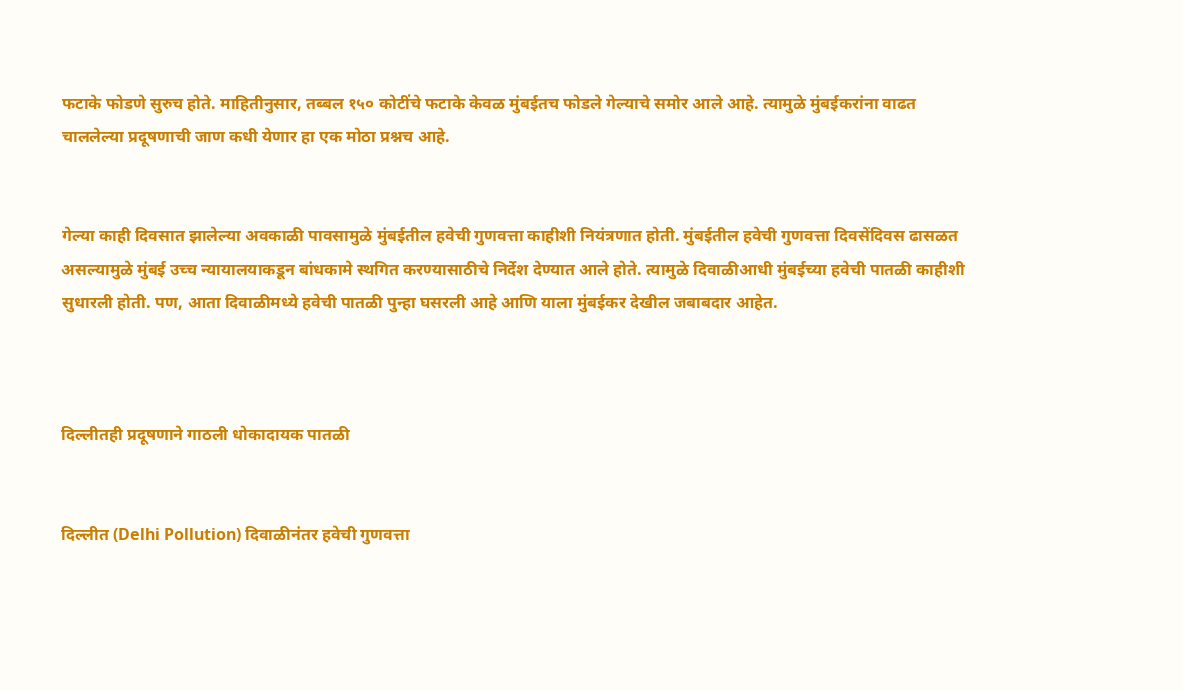फटाके फोडणे सुरुच होते. माहितीनुसार, तब्बल १५० कोटींचे फटाके केवळ मुंबईतच फोडले गेल्याचे समोर आले आहे. त्यामुळे मुंबईकरांना वाढत चाललेल्या प्रदूषणाची जाण कधी येणार हा एक मोठा प्रश्नच आहे.


गेल्या काही दिवसात झालेल्या अवकाळी पावसामुळे मुंबईतील हवेची गुणवत्ता काहीशी नियंत्रणात होती. मुंबईतील हवेची गुणवत्ता दिवसेंदिवस ढासळत असल्यामुळे मुंबई उच्च न्यायालयाकडून बांधकामे स्थगित करण्यासाठीचे निर्देश देण्यात आले होते. त्यामुळे दिवाळीआधी मुंबईच्या हवेची पातळी काहीशी सुधारली होती. पण, आता दिवाळीमध्ये हवेची पातळी पुन्हा घसरली आहे आणि याला मुंबईकर देखील जबाबदार आहेत.



दिल्लीतही प्रदूषणाने गाठली धोकादायक पातळी


दिल्लीत (Delhi Pollution) दिवाळीनंतर हवेची गुणवत्ता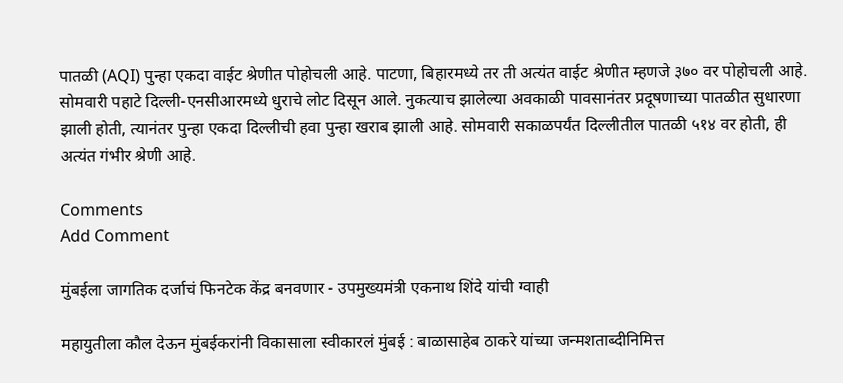पातळी (AQI) पुन्हा एकदा वाईट श्रेणीत पोहोचली आहे. पाटणा, बिहारमध्ये तर ती अत्यंत वाईट श्रेणीत म्हणजे ३७० वर पोहोचली आहे. सोमवारी पहाटे दिल्ली-एनसीआरमध्ये धुराचे लोट दिसून आले. नुकत्याच झालेल्या अवकाळी पावसानंतर प्रदूषणाच्या पातळीत सुधारणा झाली होती, त्यानंतर पुन्हा एकदा दिल्लीची हवा पुन्हा खराब झाली आहे. सोमवारी सकाळपर्यंत दिल्लीतील पातळी ५१४ वर होती, ही अत्यंत गंभीर श्रेणी आहे.

Comments
Add Comment

मुंबईला जागतिक दर्जाचं फिनटेक केंद्र बनवणार - उपमुख्यमंत्री एकनाथ शिंदे यांची ग्वाही

महायुतीला कौल देऊन मुंबईकरांनी विकासाला स्वीकारलं मुंबई : बाळासाहेब ठाकरे यांच्या जन्मशताब्दीनिमित्त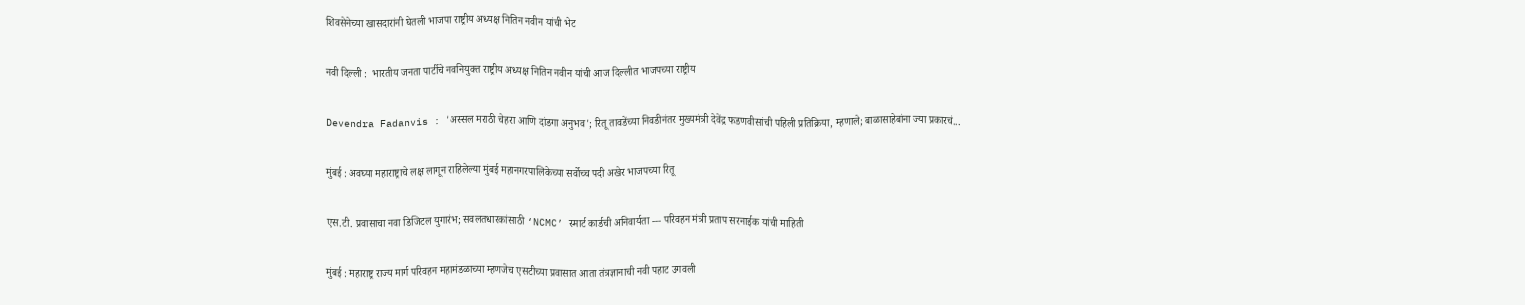शिवसेनेच्या खासदारांनी घेतली भाजपा राष्ट्रीय अध्यक्ष नितिन नवीन यांची भेट

नवी दिल्ली :  भारतीय जनता पार्टीचे नवनियुक्त राष्ट्रीय अध्यक्ष नितिन नवीन यांची आज दिल्लीत भाजपच्या राष्ट्रीय

Devendra Fadanvis : 'अस्सल मराठी चेहरा आणि दांडगा अनुभव'; रितू तावडेंच्या निवडीनंतर मुख्यमंत्री देवेंद्र फडणवीसांची पहिली प्रतिक्रिया, म्हणाले; बाळासाहेबांना ज्या प्रकारचं...

मुंबई : अवघ्या महाराष्ट्राचे लक्ष लागून राहिलेल्या मुंबई महानगरपालिकेच्या सर्वोच्च पदी अखेर भाजपच्या रितू

एस.टी. प्रवासाचा नवा डिजिटल युगारंभ; सवलतधारकांसाठी ‘NCMC’ स्मार्ट कार्डची अनिवार्यता --- परिवहन मंत्री प्रताप सरनाईक यांची माहिती

मुंबई : महाराष्ट्र राज्य मार्ग परिवहन महामंडळाच्या म्हणजेच एसटीच्या प्रवासात आता तंत्रज्ञानाची नवी पहाट उगवली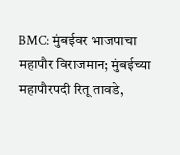BMC: मुंबईवर भाजपाचा महापौर विराजमान; मुंबईच्या महापौरपदी रितू तावडे,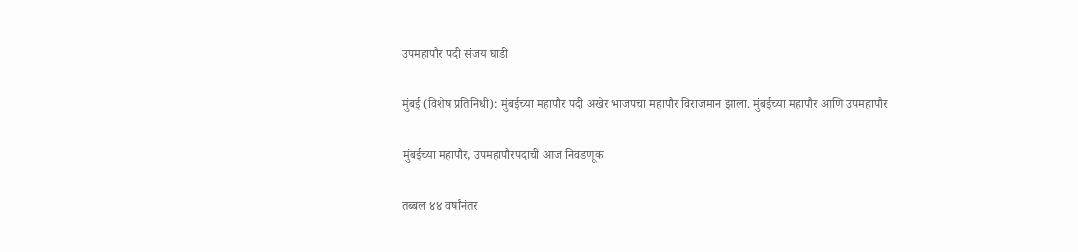उपमहापौर पदी संजय घाडी

मुंबई (विशेष प्रतिनिधी): मुंबईच्या महापौर पदी अखेर भाजपचा महापौर विराजमान झाला. मुंबईच्या महापौर आणि उपमहापौर

मुंबईच्या महापौर, उपमहापौरपदाची आज निवडणूक

तब्बल ४४ वर्षांनंतर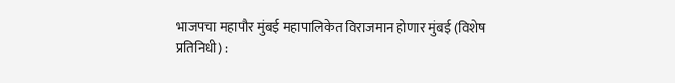भाजपचा महापौर मुंबई महापालिकेत विराजमान होणार मुंबई (विशेष प्रतिनिधी) :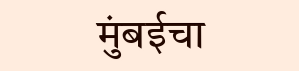मुंबईचा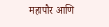महापौर आणि